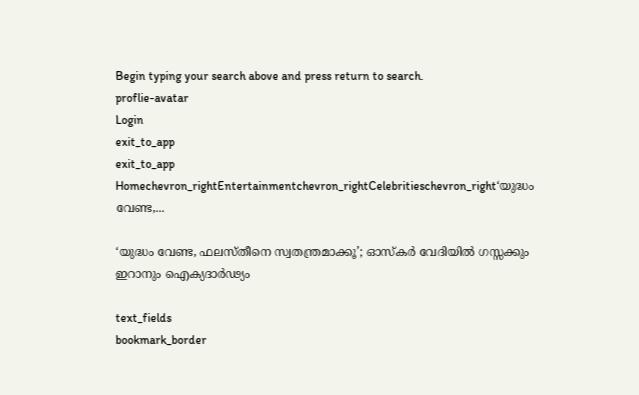Begin typing your search above and press return to search.
proflie-avatar
Login
exit_to_app
exit_to_app
Homechevron_rightEntertainmentchevron_rightCelebritieschevron_right‘യുദ്ധം വേണ്ട,...

‘യുദ്ധം വേണ്ട, ഫലസ്തീനെ സ്വതന്ത്രമാക്കൂ’; ഓസ്കർ വേദിയിൽ ഗസ്സക്കും ഇറാനും ഐക്യദാർഢ്യം

text_fields
bookmark_border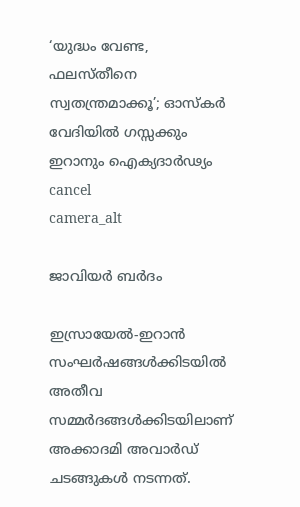‘യുദ്ധം വേണ്ട, ഫലസ്തീനെ സ്വതന്ത്രമാക്കൂ’; ഓസ്കർ വേദിയിൽ ഗസ്സക്കും ഇറാനും ഐക്യദാർഢ്യം
cancel
camera_alt

ജാവിയർ ബർദം

ഇസ്രായേൽ-ഇറാൻ സംഘർഷങ്ങൾക്കിടയിൽ അതീവ സമ്മർദങ്ങൾക്കിടയിലാണ് അക്കാദമി അവാർഡ് ചടങ്ങുകൾ നടന്നത്.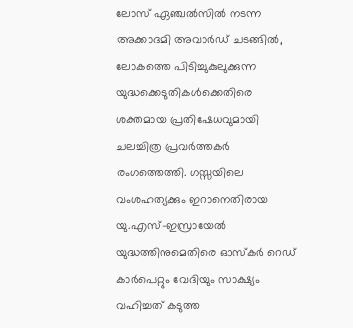ലോസ് ഏഞ്ചൽസിൽ നടന്ന അക്കാദമി അവാർഡ് ചടങ്ങിൽ, ലോകത്തെ പിടിച്ചുകുലുക്കുന്ന യുദ്ധക്കെടുതികൾക്കെതിരെ ശക്തമായ പ്രതിഷേധവുമായി ചലച്ചിത്ര പ്രവർത്തകർ രംഗത്തെത്തി. ഗസ്സയിലെ വംശഹത്യക്കും ഇറാനെതിരായ യു.എസ്-ഇസ്രായേൽ യുദ്ധത്തിനുമെതിരെ ഓസ്കർ റെഡ് കാർപെറ്റും വേദിയും സാക്ഷ്യം വഹിച്ചത് കടുത്ത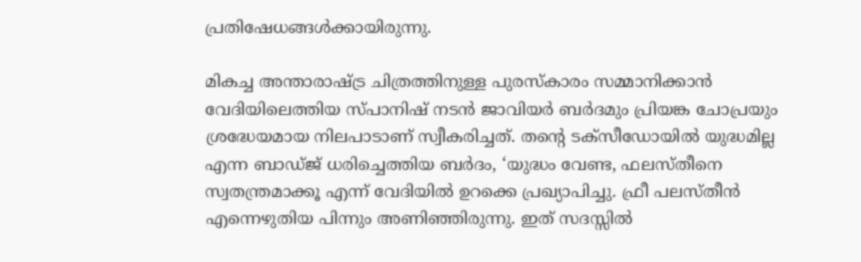പ്രതിഷേധങ്ങൾക്കായിരുന്നു.

മികച്ച അന്താരാഷ്ട്ര ചിത്രത്തിനുള്ള പുരസ്കാരം സമ്മാനിക്കാൻ വേദിയിലെത്തിയ സ്പാനിഷ് നടൻ ജാവിയർ ബർദമും പ്രിയങ്ക ചോപ്രയും ശ്രദ്ധേയമായ നിലപാടാണ് സ്വീകരിച്ചത്. തന്റെ ടക്സീഡോയിൽ യുദ്ധമില്ല എന്ന ബാഡ്ജ് ധരിച്ചെത്തിയ ബർദം, ‘യുദ്ധം വേണ്ട, ഫലസ്തീനെ സ്വതന്ത്രമാക്കൂ എന്ന് വേദിയിൽ ഉറക്കെ പ്രഖ്യാപിച്ചു. ഫ്രീ പലസ്തീൻ എന്നെഴുതിയ പിന്നും അണിഞ്ഞിരുന്നു. ഇത് സദസ്സിൽ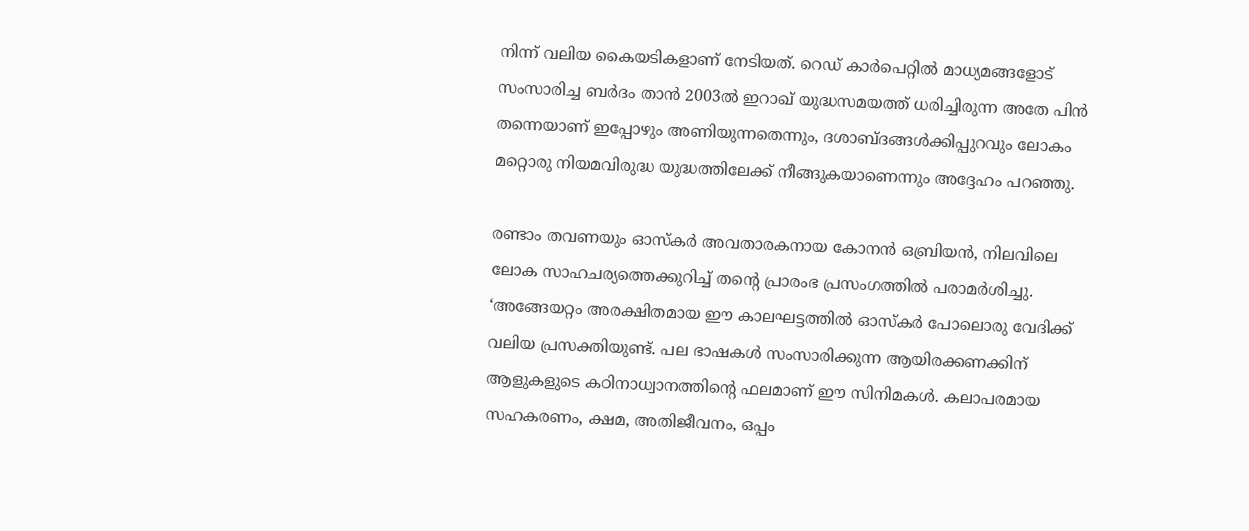നിന്ന് വലിയ കൈയടികളാണ് നേടിയത്. റെഡ് കാർപെറ്റിൽ മാധ്യമങ്ങളോട് സംസാരിച്ച ബർദം താൻ 2003ൽ ഇറാഖ് യുദ്ധസമയത്ത് ധരിച്ചിരുന്ന അതേ പിൻ തന്നെയാണ് ഇപ്പോഴും അണിയുന്നതെന്നും, ദശാബ്ദങ്ങൾക്കിപ്പുറവും ലോകം മറ്റൊരു നിയമവിരുദ്ധ യുദ്ധത്തിലേക്ക് നീങ്ങുകയാണെന്നും അദ്ദേഹം പറഞ്ഞു.

രണ്ടാം തവണയും ഓസ്കർ അവതാരകനായ കോനൻ ഒബ്രിയൻ, നിലവിലെ ലോക സാഹചര്യത്തെക്കുറിച്ച് തന്റെ പ്രാരംഭ പ്രസംഗത്തിൽ പരാമർശിച്ചു. ‘അങ്ങേയറ്റം അരക്ഷിതമായ ഈ കാലഘട്ടത്തിൽ ഓസ്കർ പോലൊരു വേദിക്ക് വലിയ പ്രസക്തിയുണ്ട്. പല ഭാഷകൾ സംസാരിക്കുന്ന ആയിരക്കണക്കിന് ആളുകളുടെ കഠിനാധ്വാനത്തിന്റെ ഫലമാണ് ഈ സിനിമകൾ. കലാപരമായ സഹകരണം, ക്ഷമ, അതിജീവനം, ഒപ്പം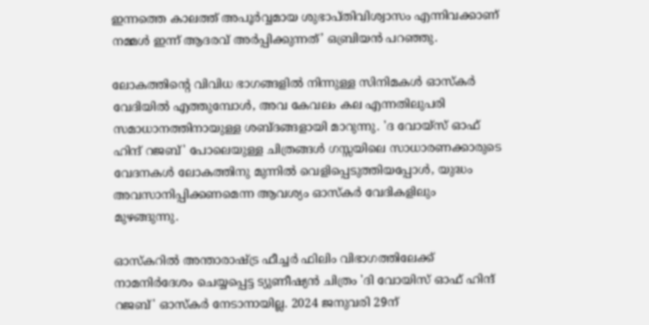ഇന്നത്തെ കാലത്ത് അപൂർവ്വമായ ശുഭാപ്തിവിശ്വാസം എന്നിവക്കാണ് നമ്മൾ ഇന്ന് ആദരവ് അർപ്പിക്കുന്നത്’ ഒബ്രിയൻ പറഞ്ഞു.

ലോകത്തിന്റെ വിവിധ ഭാഗങ്ങളിൽ നിന്നുള്ള സിനിമകൾ ഓസ്കർ വേദിയിൽ എത്തുമ്പോൾ, അവ കേവലം കല എന്നതിലുപരി സമാധാനത്തിനായുള്ള ശബ്ദങ്ങളായി മാറുന്നു. 'ദ വോയ്‌സ് ഓഫ് ഹിന്ദ് റജബ്' പോലെയുള്ള ചിത്രങ്ങൾ ഗസ്സയിലെ സാധാരണക്കാരുടെ വേദനകൾ ലോകത്തിനു മുന്നിൽ വെളിപ്പെടുത്തിയപ്പോൾ, യുദ്ധം അവസാനിപ്പിക്കണമെന്ന ആവശ്യം ഓസ്കർ വേദികളിലും മുഴങ്ങുന്നു.

ഓസ്കറിൽ അന്താരാഷ്ട്ര ഫീച്ചർ ഫിലിം വിഭാഗത്തിലേക്ക് നാമനിർദേശം ചെയ്യപ്പെട്ട ട്യുണീഷ്യൻ ചിത്രം 'ദി വോയിസ് ഓഫ് ഹിന്ദ് റജബ്' ഓസ്കർ നേടാനായില്ല. 2024 ജനുവരി 29ന്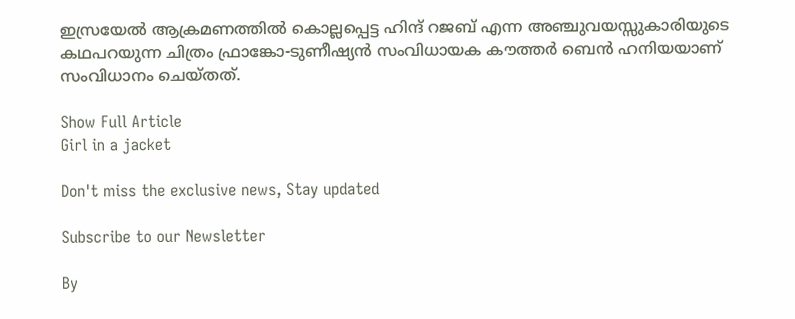ഇസ്രയേൽ ആക്രമണത്തിൽ കൊല്ലപ്പെട്ട ഹിന്ദ് റജബ് എന്ന അഞ്ചുവയസ്സുകാരിയുടെ കഥപറയുന്ന ചിത്രം ഫ്രാങ്കോ-ടുണീഷ്യൻ സംവിധായക കൗത്തർ ബെൻ ഹനിയയാണ് സംവിധാനം ചെയ്തത്.

Show Full Article
Girl in a jacket

Don't miss the exclusive news, Stay updated

Subscribe to our Newsletter

By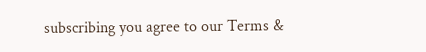subscribing you agree to our Terms &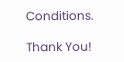Conditions.

Thank You!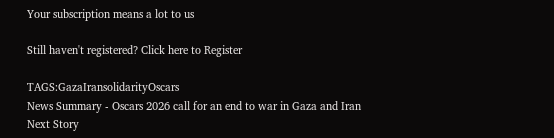Your subscription means a lot to us

Still haven't registered? Click here to Register

TAGS:GazaIransolidarityOscars
News Summary - Oscars 2026 call for an end to war in Gaza and Iran
Next Story